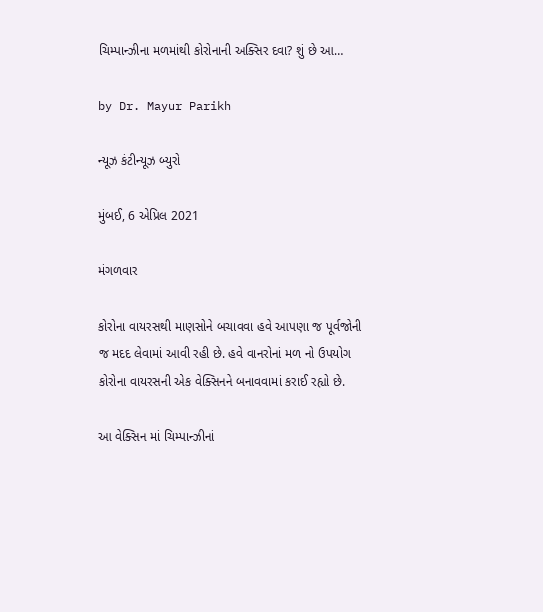ચિમ્પાન્ઝીના મળમાંથી કોરોનાની અક્સિર દવા? શું છે આ…

by Dr. Mayur Parikh

ન્યૂઝ કંટીન્યૂઝ બ્યુરો

મુંબઈ, 6 એપ્રિલ 2021

મંગળવાર

કોરોના વાયરસથી માણસોને બચાવવા હવે આપણા જ પૂર્વજોની જ મદદ લેવામાં આવી રહી છે. હવે વાનરોનાં મળ નો ઉપયોગ કોરોના વાયરસની એક વેક્સિનને બનાવવામાં કરાઈ રહ્યો છે.

આ વેક્સિન માં ચિમ્પાન્ઝીનાં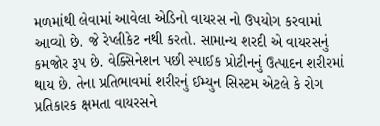મળમાંથી લેવામાં આવેલા એડિનો વાયરસ નો ઉપયોગ કરવામાં આવ્યો છે. જે રેપ્લીકેટ નથી કરતો. સામાન્ય શરદી એ વાયરસનું કમજોર રૂપ છે. વેક્સિનેશન પછી સ્પાઈક પ્રોટીનનું ઉત્પાદન શરીરમાં થાય છે. તેના પ્રતિભાવમાં શરીરનું ઈમ્યુન સિસ્ટમ એટલે કે રોગ પ્રતિકારક ક્ષમતા વાયરસને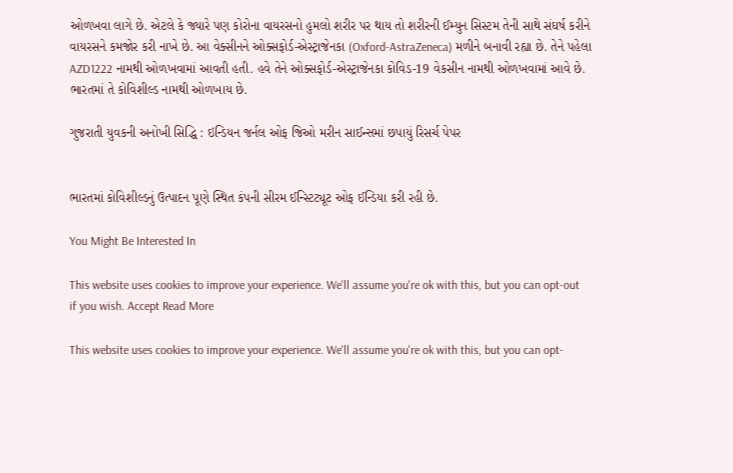ઓળખવા લાગે છે. એટલે કે જ્યારે પણ કોરોના વાયરસનો હુમલો શરીર પર થાય તો શરીરની ઈમ્યુન સિસ્ટમ તેની સાથે સંઘર્ષ કરીને વાયરસને કમજોર કરી નાખે છે. આ વેક્સીનને ઓક્સફોર્ડ-એસ્ટ્રાજેનકા (Oxford-AstraZeneca) મળીને બનાવી રહ્યા છે. તેને પહેલા AZD1222 નામથી ઓળખવામાં આવતી હતી. હવે તેને ઓક્સફોર્ડ-એસ્ટ્રાજેનકા કોવિડ-19 વેકસીન નામથી ઓળખવામાં આવે છે. ભારતમાં તે કોવિશીલ્ડ નામથી ઓળખાય છે.

ગુજરાતી યુવકની અનોખી સિદ્ધિ : ઇન્ડિયન જર્નલ ઓફ જિઓ મરીન સાઈન્સમાં છપાયું રિસર્ચ પેપર


ભારતમાં કોવિશીલ્ડનું ઉત્પાદન પૂણે સ્થિત કંપની સીરમ ઈન્સ્ટિટ્યૂટ ઓફ ઈન્ડિયા કરી રહી છે.

You Might Be Interested In

This website uses cookies to improve your experience. We'll assume you're ok with this, but you can opt-out if you wish. Accept Read More

This website uses cookies to improve your experience. We'll assume you're ok with this, but you can opt-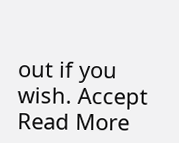out if you wish. Accept Read More